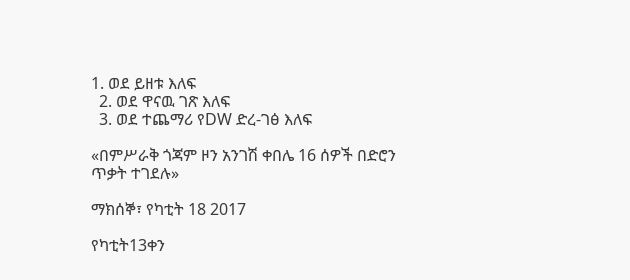1. ወደ ይዘቱ እለፍ
  2. ወደ ዋናዉ ገጽ እለፍ
  3. ወደ ተጨማሪ የDW ድረ-ገፅ እለፍ

«በምሥራቅ ጎጃም ዞን አንገሽ ቀበሌ 16 ሰዎች በድሮን ጥቃት ተገደሉ»

ማክሰኞ፣ የካቲት 18 2017

የካቲት13ቀን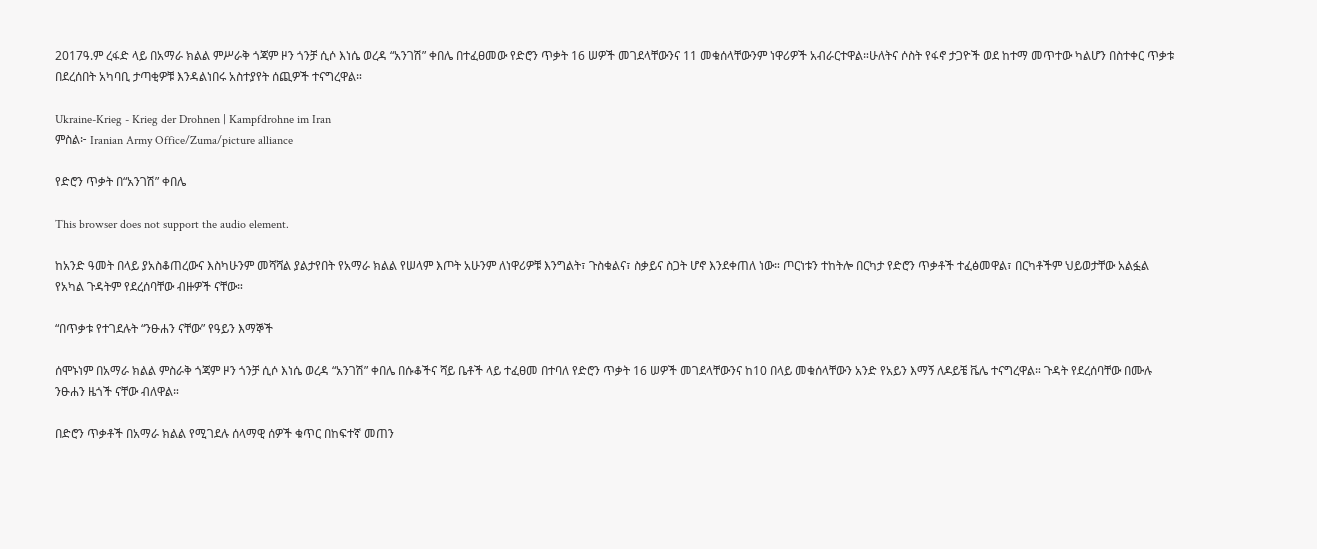2017ዓ.ም ረፋድ ላይ በአማራ ክልል ምሥራቅ ጎጃም ዞን ጎንቻ ሲሶ እነሴ ወረዳ “አንገሽ” ቀበሌ በተፈፀመው የድሮን ጥቃት 16 ሠዎች መገደላቸውንና 11 መቁሰላቸውንም ነዋሪዎች አብራርተዋል።ሁለትና ሶስት የፋኖ ታጋዮች ወደ ከተማ መጥተው ካልሆን በስተቀር ጥቃቱ በደረሰበት አካባቢ ታጣቂዎቹ እንዳልነበሩ አስተያየት ሰጪዎች ተናግረዋል።

Ukraine-Krieg - Krieg der Drohnen | Kampfdrohne im Iran
ምስል፦ Iranian Army Office/Zuma/picture alliance

የድሮን ጥቃት በ“አንገሽ” ቀበሌ

This browser does not support the audio element.

ከአንድ ዓመት በላይ ያአስቆጠረውና እስካሁንም መሻሻል ያልታየበት የአማራ ክልል የሠላም እጦት አሁንም ለነዋሪዎቹ እንግልት፣ ጉስቁልና፣ ስቃይና ስጋት ሆኖ እንደቀጠለ ነው። ጦርነቱን ተከትሎ በርካታ የድሮን ጥቃቶች ተፈፅመዋል፣ በርካቶችም ህይወታቸው አልፏል የአካል ጉዳትም የደረሰባቸው ብዙዎች ናቸው።

“በጥቃቱ የተገደሉት “ንፁሐን ናቸው” የዓይን እማኞች

ሰሞኑነም በአማራ ክልል ምስራቅ ጎጃም ዞን ጎንቻ ሲሶ እነሴ ወረዳ “አንገሽ” ቀበሌ በሱቆችና ሻይ ቤቶች ላይ ተፈፀመ በተባለ የድሮን ጥቃት 16 ሠዎች መገደላቸውንና ከ10 በላይ መቁሰላቸውን አንድ የአይን እማኝ ለዶይቼ ቬሌ ተናግረዋል። ጉዳት የደረሰባቸው በሙሉ ንፁሐን ዜጎች ናቸው ብለዋል።

በድሮን ጥቃቶች በአማራ ክልል የሚገደሉ ሰላማዊ ሰዎች ቁጥር በከፍተኛ መጠን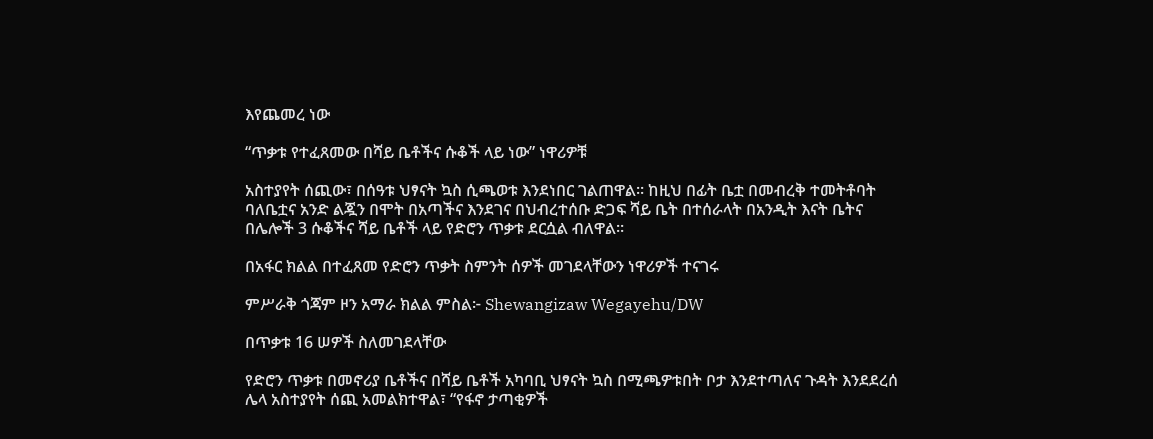እየጨመረ ነው

“ጥቃቱ የተፈጸመው በሻይ ቤቶችና ሱቆች ላይ ነው” ነዋሪዎቹ

አስተያየት ሰጪው፣ በሰዓቱ ህፃናት ኳስ ሲጫወቱ እንደነበር ገልጠዋል። ከዚህ በፊት ቤቷ በመብረቅ ተመትቶባት ባለቤቷና አንድ ልጇን በሞት በአጣችና እንደገና በህብረተሰቡ ድጋፍ ሻይ ቤት በተሰራላት በአንዲት እናት ቤትና በሌሎች 3 ሱቆችና ሻይ ቤቶች ላይ የድሮን ጥቃቱ ደርሷል ብለዋል።

በአፋር ክልል በተፈጸመ የድሮን ጥቃት ስምንት ሰዎች መገደላቸውን ነዋሪዎች ተናገሩ

ምሥራቅ ጎጃም ዞን አማራ ክልል ምስል፦ Shewangizaw Wegayehu/DW

በጥቃቱ 16 ሠዎች ስለመገደላቸው

የድሮን ጥቃቱ በመኖሪያ ቤቶችና በሻይ ቤቶች አካባቢ ህፃናት ኳስ በሚጫዎቱበት ቦታ እንደተጣለና ጉዳት እንደደረሰ ሌላ አስተያየት ሰጪ አመልክተዋል፣ “የፋኖ ታጣቂዎች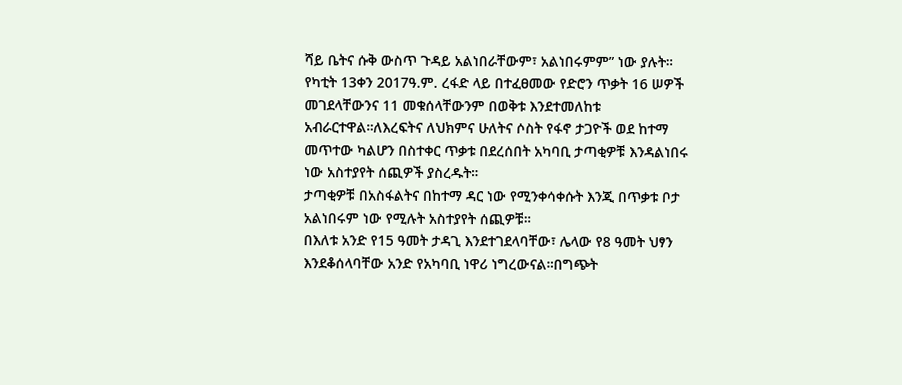ሻይ ቤትና ሱቅ ውስጥ ጉዳይ አልነበራቸውም፣ አልነበሩምም” ነው ያሉት። የካቲት 13ቀን 2017ዓ.ም. ረፋድ ላይ በተፈፀመው የድሮን ጥቃት 16 ሠዎች መገደላቸውንና 11 መቁሰላቸውንም በወቅቱ እንደተመለከቱ አብራርተዋል።ለእረፍትና ለህክምና ሁለትና ሶስት የፋኖ ታጋዮች ወደ ከተማ መጥተው ካልሆን በስተቀር ጥቃቱ በደረሰበት አካባቢ ታጣቂዎቹ እንዳልነበሩ ነው አስተያየት ሰጪዎች ያስረዱት።
ታጣቂዎቹ በአስፋልትና በከተማ ዳር ነው የሚንቀሳቀሱት እንጂ በጥቃቱ ቦታ አልነበሩም ነው የሚሉት አስተያየት ሰጪዎቹ።
በእለቱ አንድ የ15 ዓመት ታዳጊ እንደተገደላባቸው፣ ሌላው የ8 ዓመት ህፃን እንደቆሰላባቸው አንድ የአካባቢ ነዋሪ ነግረውናል።በግጭት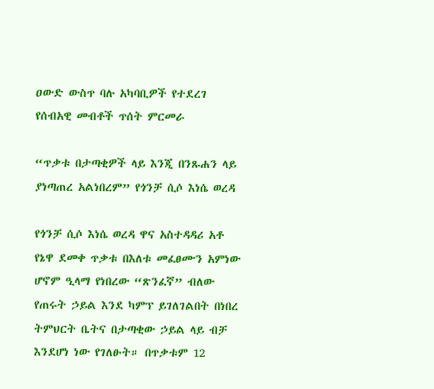ዐውድ ውስጥ ባሉ አካባቢዎች የተደረገ የሰብአዊ መብቶች ጥሰት ምርመራ

“ጥቃቱ በታጣቂዎች ላይ እንጂ በንጹሐን ላይ ያነጣጠረ አልነበረም” የጎንቻ ሲሶ እነሴ ወረዳ

የጎንቻ ሲሶ እነሴ ወረዳ ዋና አስተዳዳሪ አቶ የኔዋ ደመቀ ጥቃቱ በእለቱ መፈፀሙን አምነው ሆኖም ዒላማ የነበረው “ጽንፈኛ” ብለው የጠሩት ኃይል እንደ ካምፕ ይገለገልበት በነበረ ትምህርት ቤትና በታጣቂው ኃይል ላይ ብቻ እንደሆነ ነው የገለፁት። በጥቃቱም 12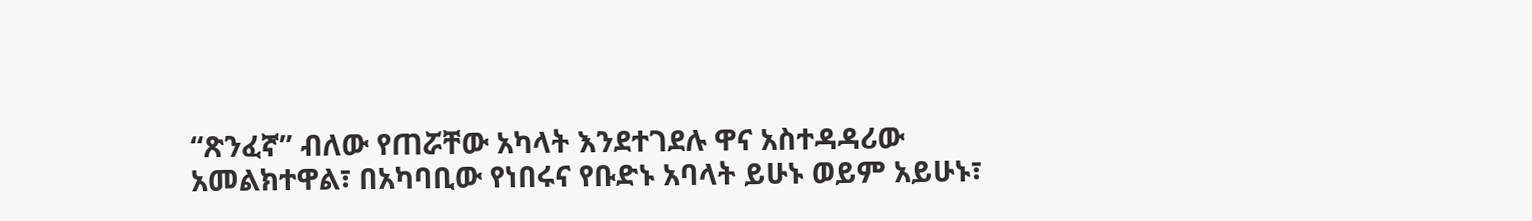“ጽንፈኛ” ብለው የጠሯቸው አካላት እንደተገደሉ ዋና አስተዳዳሪው አመልክተዋል፣ በአካባቢው የነበሩና የቡድኑ አባላት ይሁኑ ወይም አይሁኑ፣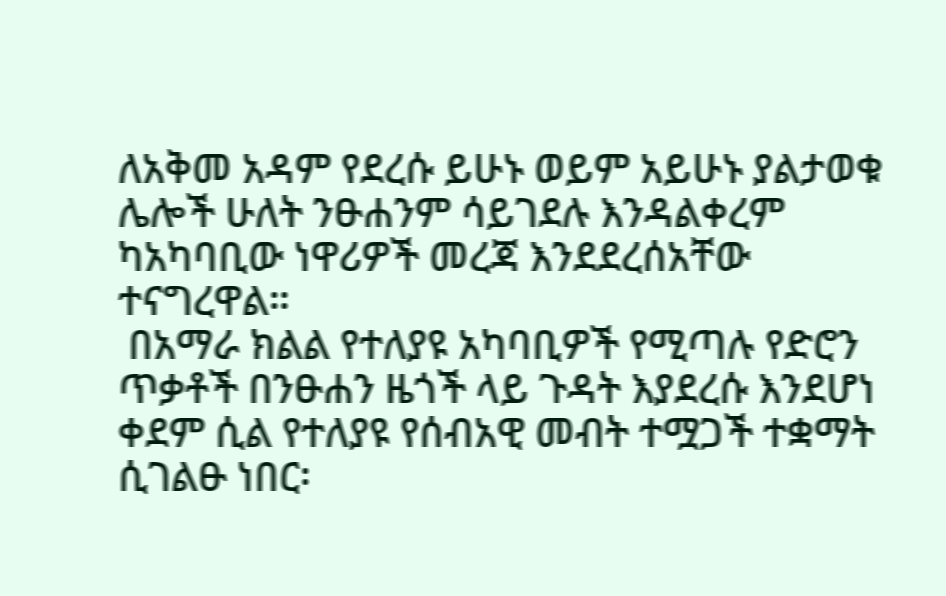ለአቅመ አዳም የደረሱ ይሁኑ ወይም አይሁኑ ያልታወቁ ሌሎች ሁለት ንፁሐንም ሳይገደሉ እንዳልቀረም ካአካባቢው ነዋሪዎች መረጃ እንደደረሰአቸው ተናግረዋል።
 በአማራ ክልል የተለያዩ አካባቢዎች የሚጣሉ የድሮን ጥቃቶች በንፁሐን ዜጎች ላይ ጉዳት እያደረሱ እንደሆነ ቀደም ሲል የተለያዩ የሰብአዊ መብት ተሟጋች ተቋማት ሲገልፁ ነበር፡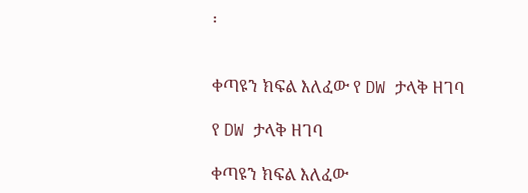፡


ቀጣዩን ክፍል እለፈው የ DW ታላቅ ዘገባ

የ DW ታላቅ ዘገባ

ቀጣዩን ክፍል እለፈው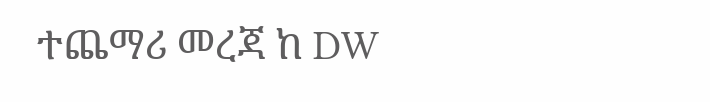ተጨማሪ መረጃ ከ DW